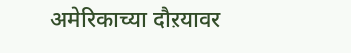अमेरिकाच्या दौऱयावर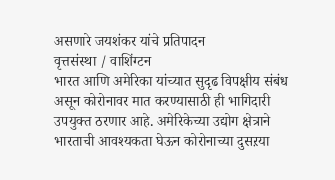असणारे जयशंकर यांचे प्रतिपादन
वृत्तसंस्था / वाशिंग्टन
भारत आणि अमेरिका यांच्यात सुदृढ विपक्षीय संबंध असून कोरोनावर मात करण्यासाठी ही भागिदारी उपयुक्त ठरणार आहे. अमेरिकेच्या उद्योग क्षेत्राने भारताची आवश्यकता घेऊन कोरोनाच्या दुसऱया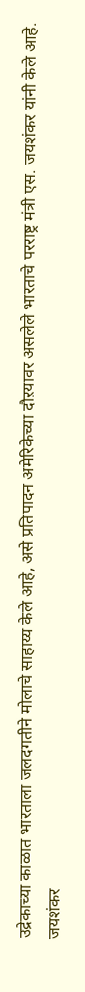उद्रेकाच्या काळात भारताला जलदगतीने मोलाचे साहाय्य केले आहे, असे प्रतिपादन अमेरिकेच्या दौऱयावर असलेले भारताचे परराष्ट्र मंत्री एस. जयशंकर यांनी केले आहे.
जयशंकर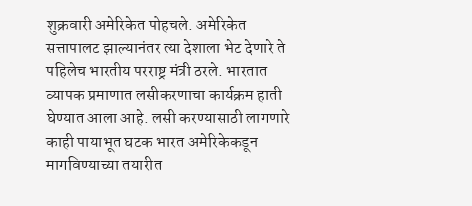शुक्रवारी अमेरिकेत पोहचले. अमेरिकेत सत्तापालट झाल्यानंतर त्या देशाला भेट देणारे ते पहिलेच भारतीय परराष्ट्र मंत्री ठरले. भारतात व्यापक प्रमाणात लसीकरणाचा कार्यक्रम हाती घेण्यात आला आहे. लसी करण्यासाठी लागणारे काही पायाभूत घटक भारत अमेरिकेकडून मागविण्याच्या तयारीत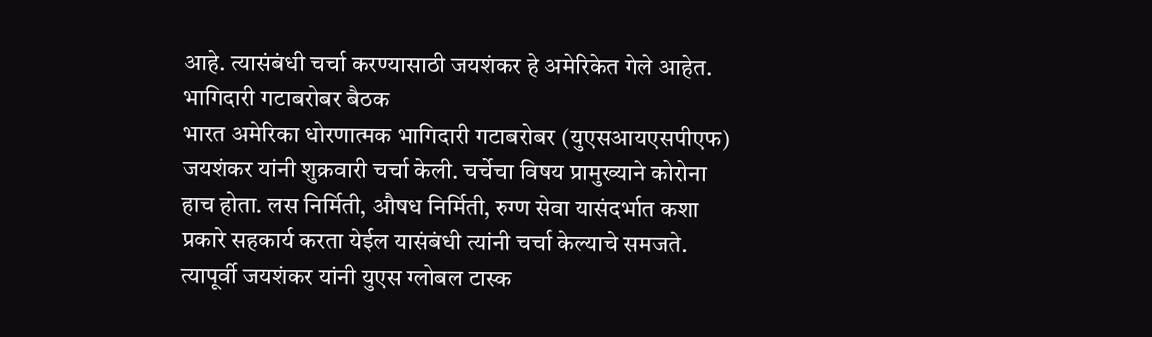आहे. त्यासंबंधी चर्चा करण्यासाठी जयशंकर हे अमेरिकेत गेले आहेत.
भागिदारी गटाबरोबर बैठक
भारत अमेरिका धोरणात्मक भागिदारी गटाबरोबर (युएसआयएसपीएफ) जयशंकर यांनी शुक्रवारी चर्चा केली. चर्चेचा विषय प्रामुख्याने कोरोना हाच होता. लस निर्मिती, औषध निर्मिती, रुग्ण सेवा यासंदर्भात कशा प्रकारे सहकार्य करता येईल यासंबंधी त्यांनी चर्चा केल्याचे समजते. त्यापूर्वी जयशंकर यांनी युएस ग्लोबल टास्क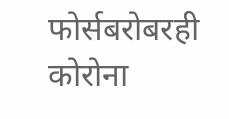फोर्सबरोबरही कोरोना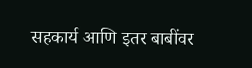सहकार्य आणि इतर बाबींवर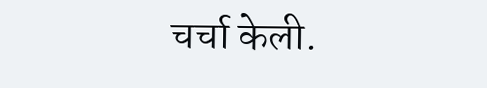चर्चा केली.